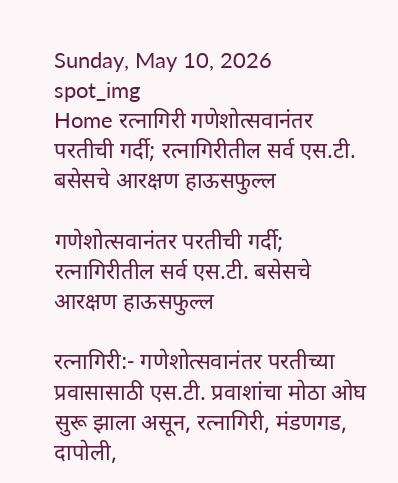Sunday, May 10, 2026
spot_img
Home रत्नागिरी गणेशोत्सवानंतर परतीची गर्दी; रत्नागिरीतील सर्व एस.टी. बसेसचे आरक्षण हाऊसफुल्ल

गणेशोत्सवानंतर परतीची गर्दी; रत्नागिरीतील सर्व एस.टी. बसेसचे आरक्षण हाऊसफुल्ल

रत्नागिरी:- गणेशोत्सवानंतर परतीच्या प्रवासासाठी एस.टी. प्रवाशांचा मोठा ओघ सुरू झाला असून, रत्नागिरी, मंडणगड, दापोली,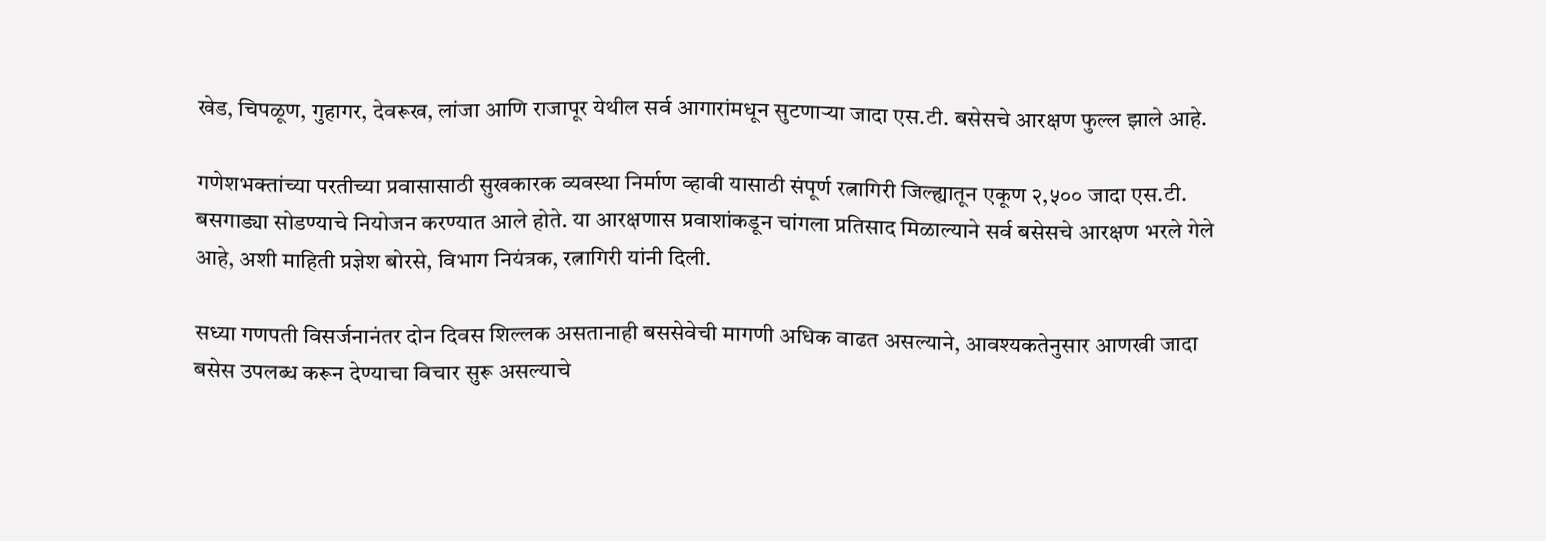खेड, चिपळूण, गुहागर, देवरूख, लांजा आणि राजापूर येथील सर्व आगारांमधून सुटणाऱ्या जादा एस.टी. बसेसचे आरक्षण फुल्ल झाले आहे.

गणेशभक्तांच्या परतीच्या प्रवासासाठी सुखकारक व्यवस्था निर्माण व्हावी यासाठी संपूर्ण रत्नागिरी जिल्ह्यातून एकूण २,५०० जादा एस.टी. बसगाड्या सोडण्याचे नियोजन करण्यात आले होते. या आरक्षणास प्रवाशांकडून चांगला प्रतिसाद मिळाल्याने सर्व बसेसचे आरक्षण भरले गेले आहे, अशी माहिती प्रज्ञेश बोरसे, विभाग नियंत्रक, रत्नागिरी यांनी दिली.

सध्या गणपती विसर्जनानंतर दोन दिवस शिल्लक असतानाही बससेवेची मागणी अधिक वाढत असल्याने, आवश्यकतेनुसार आणखी जादा बसेस उपलब्ध करून देण्याचा विचार सुरू असल्याचे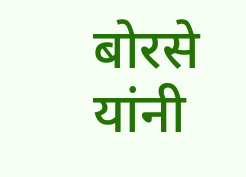बोरसे यांनी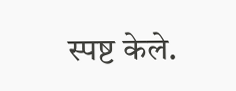स्पष्ट केले.